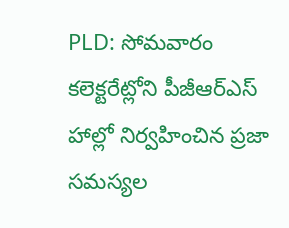PLD: సోమవారం కలెక్టరేట్లోని పీజీఆర్ఎస్ హాల్లో నిర్వహించిన ప్రజా సమస్యల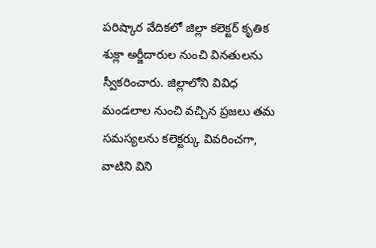పరిష్కార వేదికలో జిల్లా కలెక్టర్ కృతిక శుక్లా అర్జీదారుల నుంచి వినతులను స్వీకరించారు. జిల్లాలోని వివిధ మండలాల నుంచి వచ్చిన ప్రజలు తమ సమస్యలను కలెక్టర్కు వివరించగా, వాటిని విని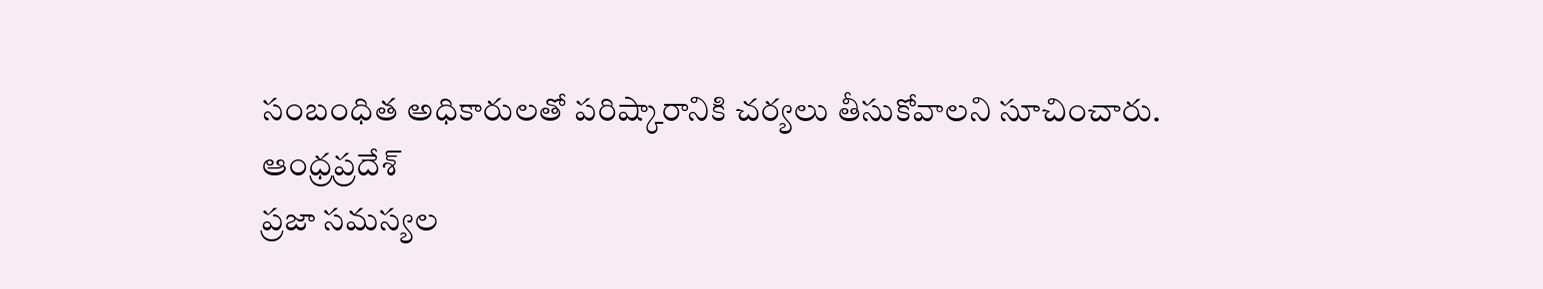సంబంధిత అధికారులతో పరిష్కారానికి చర్యలు తీసుకోవాలని సూచించారు.
ఆంధ్రప్రదేశ్
ప్రజా సమస్యల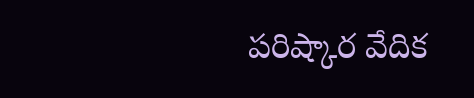పరిష్కార వేదిక